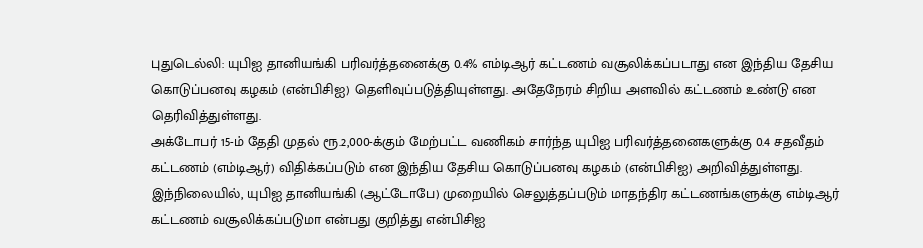புதுடெல்லி: யுபிஐ தானியங்கி பரிவர்த்தனைக்கு 0.4% எம்டிஆர் கட்டணம் வசூலிக்கப்படாது என இந்திய தேசிய கொடுப்பனவு கழகம் (என்பிசிஐ) தெளிவுப்படுத்தியுள்ளது. அதேநேரம் சிறிய அளவில் கட்டணம் உண்டு என தெரிவித்துள்ளது.
அக்டோபர் 15-ம் தேதி முதல் ரூ.2,000-க்கும் மேற்பட்ட வணிகம் சார்ந்த யுபிஐ பரிவர்த்தனைகளுக்கு 0.4 சதவீதம் கட்டணம் (எம்டிஆர்) விதிக்கப்படும் என இந்திய தேசிய கொடுப்பனவு கழகம் (என்பிசிஐ) அறிவித்துள்ளது.
இந்நிலையில், யுபிஐ தானியங்கி (ஆட்டோபே) முறையில் செலுத்தப்படும் மாதந்திர கட்டணங்களுக்கு எம்டிஆர் கட்டணம் வசூலிக்கப்படுமா என்பது குறித்து என்பிசிஐ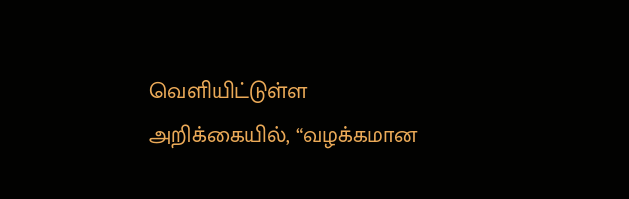வெளியிட்டுள்ள அறிக்கையில், “வழக்கமான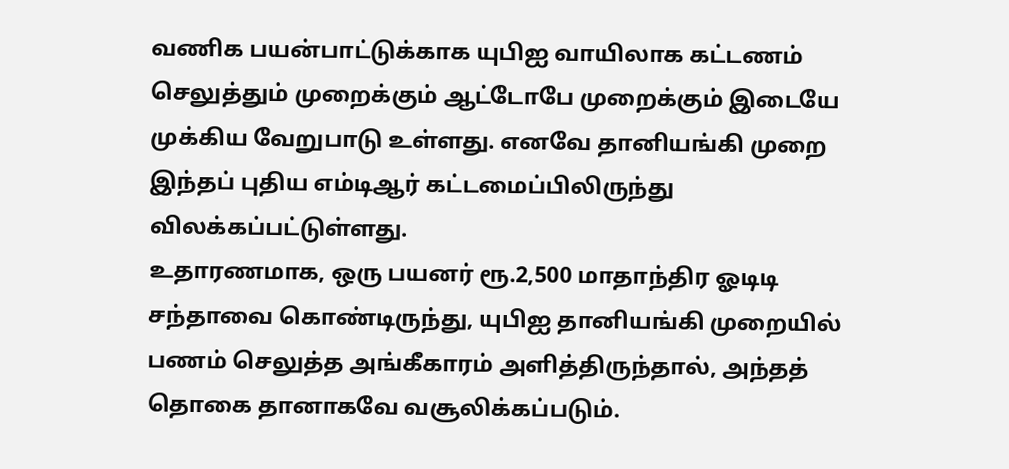வணிக பயன்பாட்டுக்காக யுபிஐ வாயிலாக கட்டணம் செலுத்தும் முறைக்கும் ஆட்டோபே முறைக்கும் இடையே முக்கிய வேறுபாடு உள்ளது. எனவே தானியங்கி முறை இந்தப் புதிய எம்டிஆர் கட்டமைப்பிலிருந்து விலக்கப்பட்டுள்ளது.
உதாரணமாக, ஒரு பயனர் ரூ.2,500 மாதாந்திர ஓடிடி சந்தாவை கொண்டிருந்து, யுபிஐ தானியங்கி முறையில் பணம் செலுத்த அங்கீகாரம் அளித்திருந்தால், அந்தத் தொகை தானாகவே வசூலிக்கப்படும்.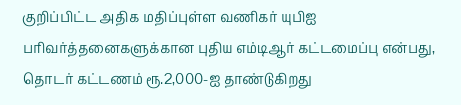குறிப்பிட்ட அதிக மதிப்புள்ள வணிகர் யுபிஐ பரிவர்த்தனைகளுக்கான புதிய எம்டிஆர் கட்டமைப்பு என்பது, தொடர் கட்டணம் ரூ.2,000-ஐ தாண்டுகிறது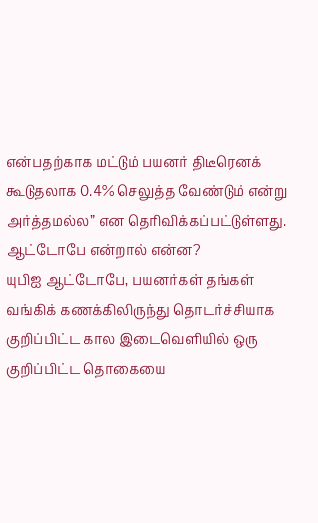என்பதற்காக மட்டும் பயனர் திடீரெனக் கூடுதலாக 0.4% செலுத்த வேண்டும் என்று அர்த்தமல்ல” என தெரிவிக்கப்பட்டுள்ளது.
ஆட்டோபே என்றால் என்ன?
யுபிஐ ஆட்டோபே, பயனர்கள் தங்கள் வங்கிக் கணக்கிலிருந்து தொடர்ச்சியாக குறிப்பிட்ட கால இடைவெளியில் ஒரு குறிப்பிட்ட தொகையை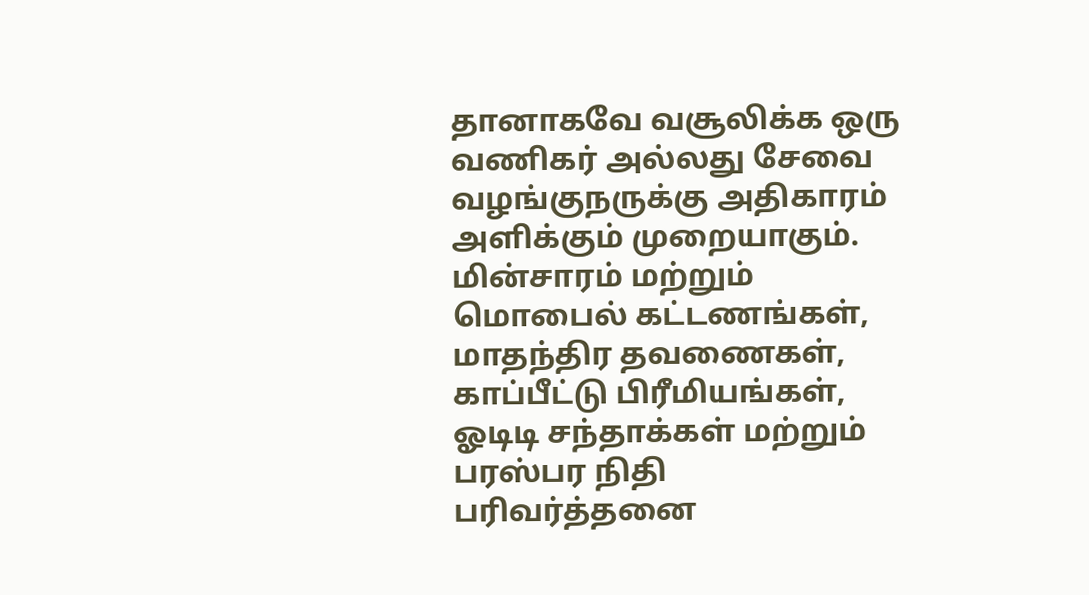தானாகவே வசூலிக்க ஒரு வணிகர் அல்லது சேவை வழங்குநருக்கு அதிகாரம் அளிக்கும் முறையாகும். மின்சாரம் மற்றும் மொபைல் கட்டணங்கள், மாதந்திர தவணைகள், காப்பீட்டு பிரீமியங்கள், ஓடிடி சந்தாக்கள் மற்றும் பரஸ்பர நிதி பரிவர்த்தனை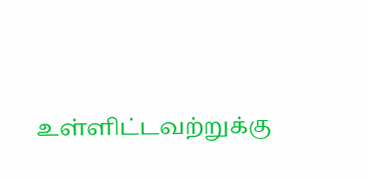உள்ளிட்டவற்றுக்கு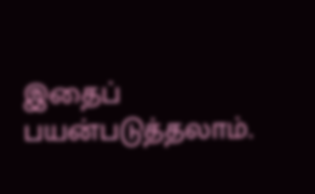இதைப் பயன்படுத்தலாம்.